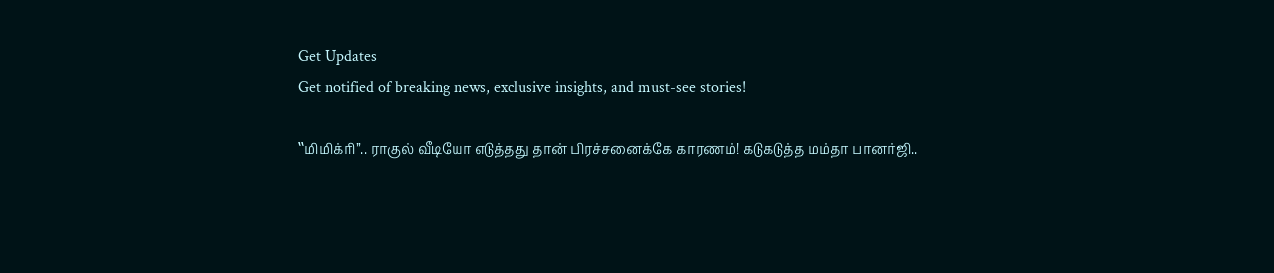Get Updates
Get notified of breaking news, exclusive insights, and must-see stories!

‛‛மிமிக்ரி’’.. ராகுல் வீடியோ எடுத்தது தான் பிரச்சனைக்கே காரணம்! கடுகடுத்த மம்தா பானர்ஜி..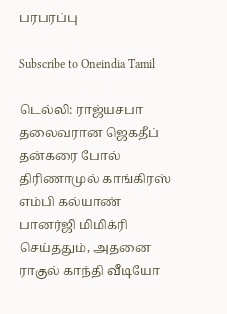பரபரப்பு

Subscribe to Oneindia Tamil

டெல்லி: ராஜ்யசபா தலைவரான ஜெகதீப் தன்கரை போல் திரிணாமுல் காங்கிரஸ் எம்பி கல்யாண் பானர்ஜி மிமிக்ரி செய்ததும், அதனை ராகுல் காந்தி வீடியோ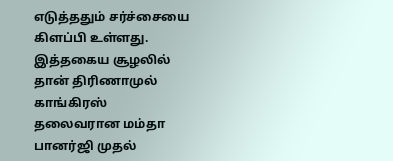எடுத்ததும் சர்ச்சையை கிளப்பி உள்ளது. இத்தகைய சூழலில் தான் திரிணாமுல் காங்கிரஸ் தலைவரான மம்தா பானர்ஜி முதல்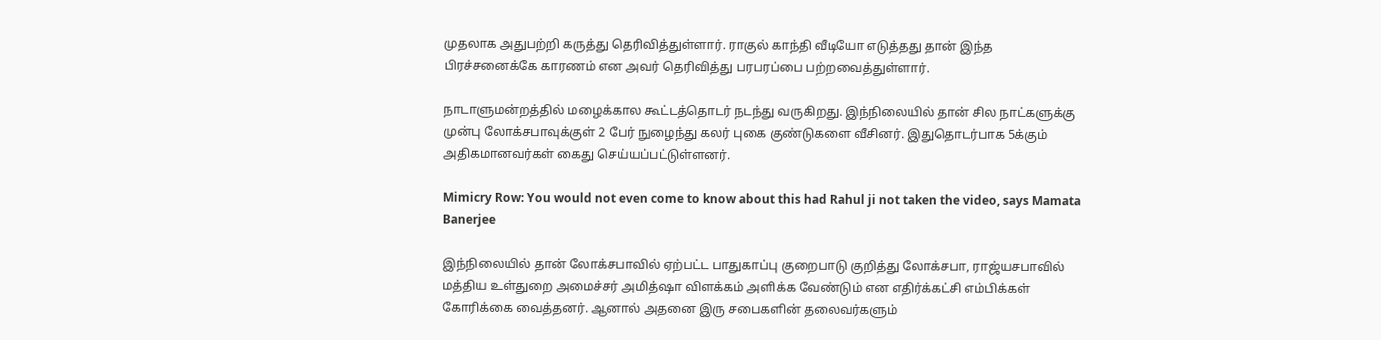முதலாக அதுபற்றி கருத்து தெரிவித்துள்ளார். ராகுல் காந்தி வீடியோ எடுத்தது தான் இந்த பிரச்சனைக்கே காரணம் என அவர் தெரிவித்து பரபரப்பை பற்றவைத்துள்ளார்.

நாடாளுமன்றத்தில் மழைக்கால கூட்டத்தொடர் நடந்து வருகிறது. இந்நிலையில் தான் சில நாட்களுக்கு முன்பு லோக்சபாவுக்குள் 2 பேர் நுழைந்து கலர் புகை குண்டுகளை வீசினர். இதுதொடர்பாக 5க்கும் அதிகமானவர்கள் கைது செய்யப்பட்டுள்ளனர்.

Mimicry Row: You would not even come to know about this had Rahul ji not taken the video, says Mamata Banerjee

இந்நிலையில் தான் லோக்சபாவில் ஏற்பட்ட பாதுகாப்பு குறைபாடு குறித்து லோக்சபா, ராஜ்யசபாவில் மத்திய உள்துறை அமைச்சர் அமித்ஷா விளக்கம் அளிக்க வேண்டும் என எதிர்க்கட்சி எம்பிக்கள் கோரிக்கை வைத்தனர். ஆனால் அதனை இரு சபைகளின் தலைவர்களும்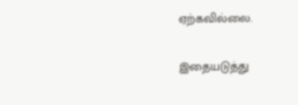ஏற்கவில்லை.

இதையடுத்து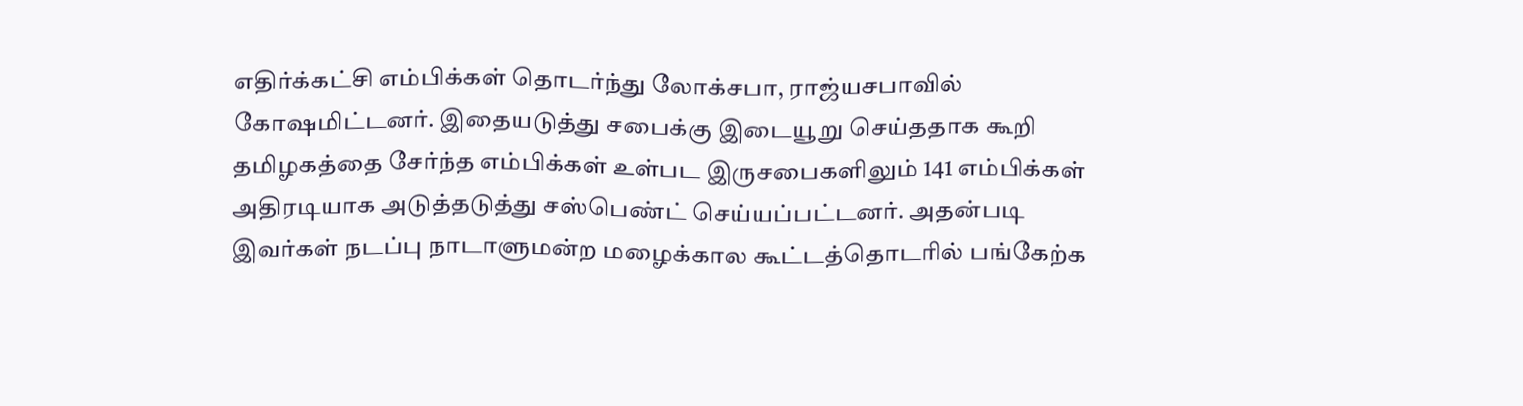எதிர்க்கட்சி எம்பிக்கள் தொடர்ந்து லோக்சபா, ராஜ்யசபாவில் கோஷமிட்டனர். இதையடுத்து சபைக்கு இடையூறு செய்ததாக கூறி தமிழகத்தை சேர்ந்த எம்பிக்கள் உள்பட இருசபைகளிலும் 141 எம்பிக்கள் அதிரடியாக அடுத்தடுத்து சஸ்பெண்ட் செய்யப்பட்டனர். அதன்படி இவர்கள் நடப்பு நாடாளுமன்ற மழைக்கால கூட்டத்தொடரில் பங்கேற்க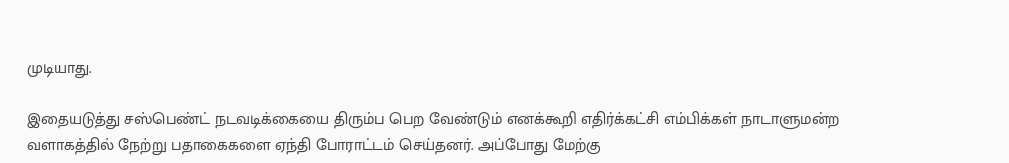முடியாது.

இதையடுத்து சஸ்பெண்ட் நடவடிக்கையை திரும்ப பெற வேண்டும் எனக்கூறி எதிர்க்கட்சி எம்பிக்கள் நாடாளுமன்ற வளாகத்தில் நேற்று பதாகைகளை ஏந்தி போராட்டம் செய்தனர். அப்போது மேற்கு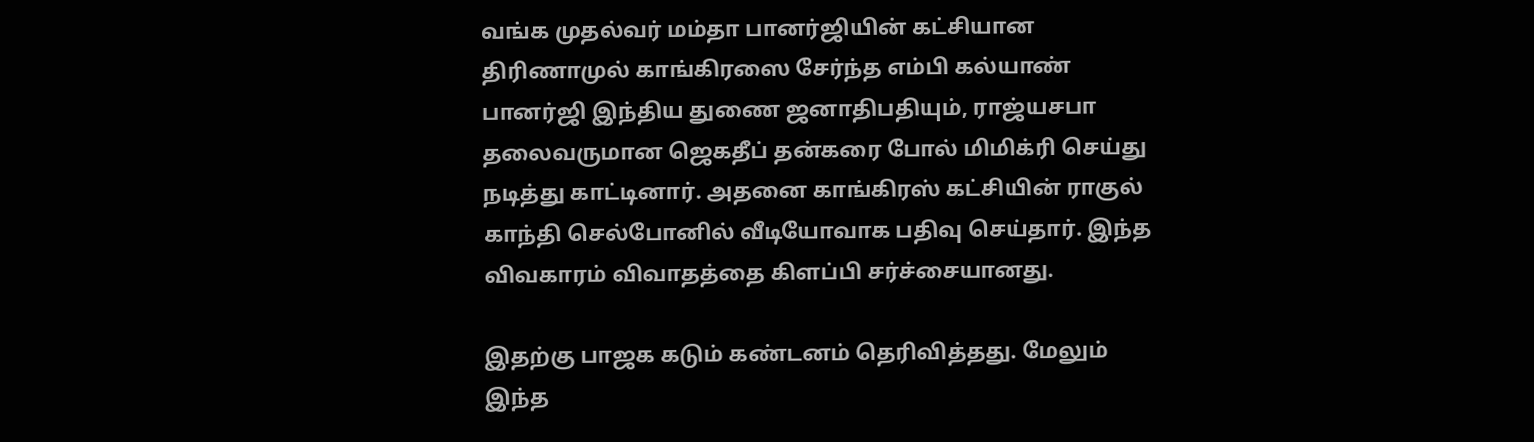வங்க முதல்வர் மம்தா பானர்ஜியின் கட்சியான திரிணாமுல் காங்கிரஸை சேர்ந்த எம்பி கல்யாண் பானர்ஜி இந்திய துணை ஜனாதிபதியும், ராஜ்யசபா தலைவருமான ஜெகதீப் தன்கரை போல் மிமிக்ரி செய்து நடித்து காட்டினார். அதனை காங்கிரஸ் கட்சியின் ராகுல் காந்தி செல்போனில் வீடியோவாக பதிவு செய்தார். இந்த விவகாரம் விவாதத்தை கிளப்பி சர்ச்சையானது.

இதற்கு பாஜக கடும் கண்டனம் தெரிவித்தது. மேலும் இந்த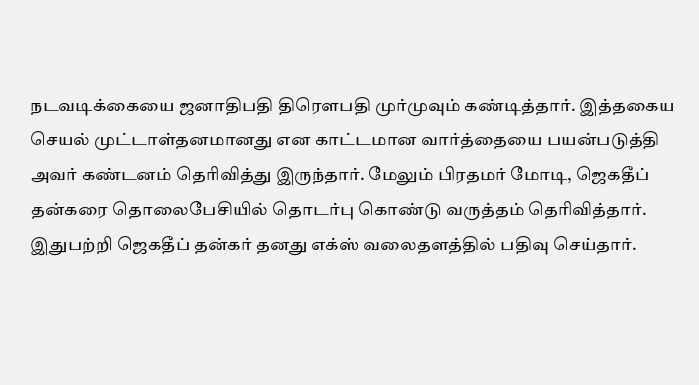நடவடிக்கையை ஜனாதிபதி திரெளபதி முர்முவும் கண்டித்தார். இத்தகைய செயல் முட்டாள்தனமானது என காட்டமான வார்த்தையை பயன்படுத்தி அவர் கண்டனம் தெரிவித்து இருந்தார். மேலும் பிரதமர் மோடி, ஜெகதீப் தன்கரை தொலைபேசியில் தொடர்பு கொண்டு வருத்தம் தெரிவித்தார். இதுபற்றி ஜெகதீப் தன்கர் தனது எக்ஸ் வலைதளத்தில் பதிவு செய்தார்.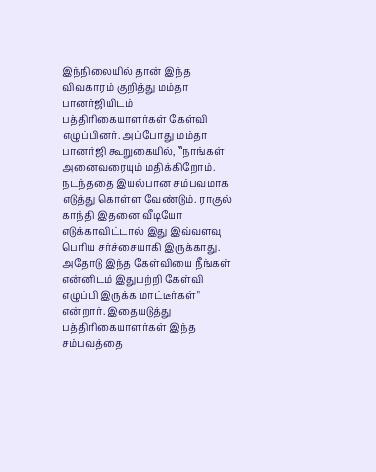இந்நிலையில் தான் இந்த விவகாரம் குறித்து மம்தா பானர்ஜியிடம் பத்திரிகையாளர்கள் கேள்வி எழுப்பினர். அப்போது மம்தா பானர்ஜி கூறுகையில், ‛‛நாங்கள் அனைவரையும் மதிக்கிறோம். நடந்ததை இயல்பான சம்பவமாக எடுத்து கொள்ள வேண்டும். ராகுல் காந்தி இதனை வீடியோ எடுக்காவிட்டால் இது இவ்வளவு பெரிய சர்ச்சையாகி இருக்காது. அதோடு இந்த கேள்வியை நீங்கள் என்னிடம் இதுபற்றி கேள்வி எழுப்பி இருக்க மாட்டீர்கள்" என்றார். இதையடுத்து பத்திரிகையாளர்கள் இந்த சம்பவத்தை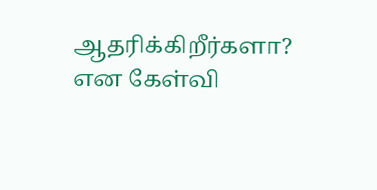ஆதரிக்கிறீர்களா? என கேள்வி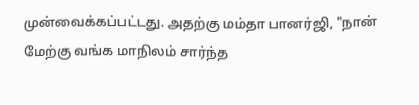முன்வைக்கப்பட்டது. அதற்கு மம்தா பானர்ஜி, "நான் மேற்கு வங்க மாநிலம் சார்ந்த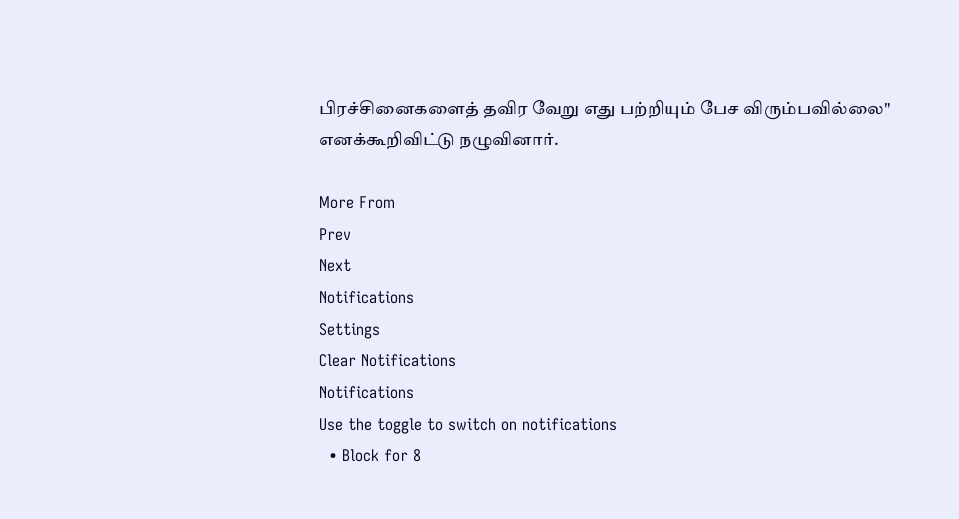பிரச்சினைகளைத் தவிர வேறு எது பற்றியும் பேச விரும்பவில்லை" எனக்கூறிவிட்டு நழுவினார்.

More From
Prev
Next
Notifications
Settings
Clear Notifications
Notifications
Use the toggle to switch on notifications
  • Block for 8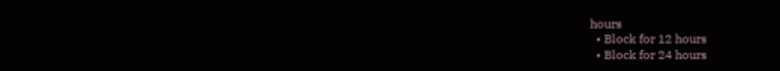hours
  • Block for 12 hours
  • Block for 24 hours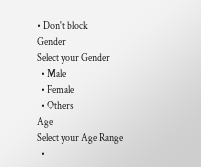• Don't block
Gender
Select your Gender
  • Male
  • Female
  • Others
Age
Select your Age Range
  •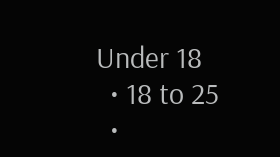Under 18
  • 18 to 25
  •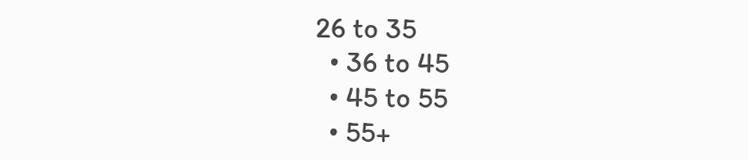26 to 35
  • 36 to 45
  • 45 to 55
  • 55+